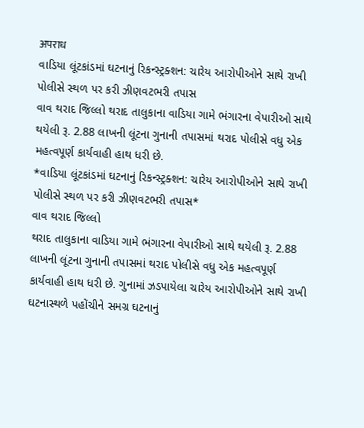अपराध
વાડિયા લૂંટકાંડમાં ઘટનાનું રિકન્સ્ટ્રક્શન: ચારેય આરોપીઓને સાથે રાખી પોલીસે સ્થળ પર કરી ઝીણવટભરી તપાસ
વાવ થરાદ જિલ્લો થરાદ તાલુકાના વાડિયા ગામે ભંગારના વેપારીઓ સાથે થયેલી રૂ. 2.88 લાખની લૂંટના ગુનાની તપાસમાં થરાદ પોલીસે વધુ એક મહત્વપૂર્ણ કાર્યવાહી હાથ ધરી છે.
*વાડિયા લૂંટકાંડમાં ઘટનાનું રિકન્સ્ટ્રક્શન: ચારેય આરોપીઓને સાથે રાખી પોલીસે સ્થળ પર કરી ઝીણવટભરી તપાસ*
વાવ થરાદ જિલ્લો
થરાદ તાલુકાના વાડિયા ગામે ભંગારના વેપારીઓ સાથે થયેલી રૂ. 2.88 લાખની લૂંટના ગુનાની તપાસમાં થરાદ પોલીસે વધુ એક મહત્વપૂર્ણ કાર્યવાહી હાથ ધરી છે. ગુનામાં ઝડપાયેલા ચારેય આરોપીઓને સાથે રાખી ઘટનાસ્થળે પહોંચીને સમગ્ર ઘટનાનું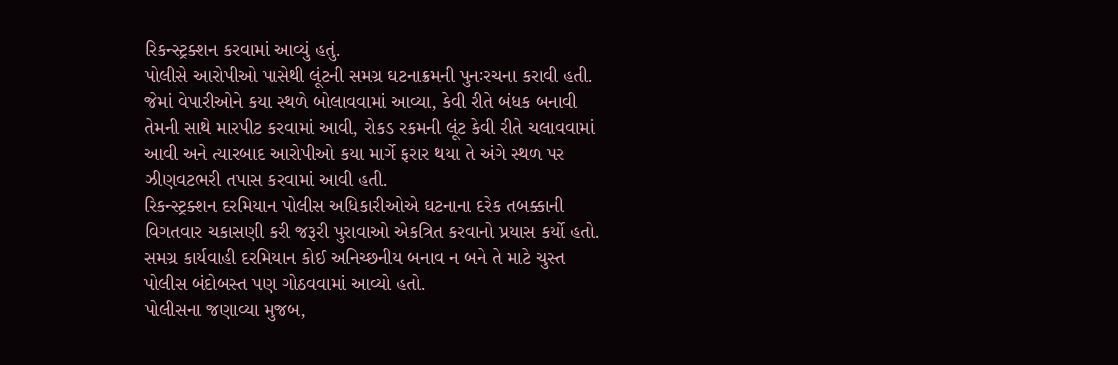રિકન્સ્ટ્રક્શન કરવામાં આવ્યું હતું.
પોલીસે આરોપીઓ પાસેથી લૂંટની સમગ્ર ઘટનાક્રમની પુનઃરચના કરાવી હતી. જેમાં વેપારીઓને કયા સ્થળે બોલાવવામાં આવ્યા, કેવી રીતે બંધક બનાવી તેમની સાથે મારપીટ કરવામાં આવી, રોકડ રકમની લૂંટ કેવી રીતે ચલાવવામાં આવી અને ત્યારબાદ આરોપીઓ કયા માર્ગે ફરાર થયા તે અંગે સ્થળ પર ઝીણવટભરી તપાસ કરવામાં આવી હતી.
રિકન્સ્ટ્રક્શન દરમિયાન પોલીસ અધિકારીઓએ ઘટનાના દરેક તબક્કાની વિગતવાર ચકાસણી કરી જરૂરી પુરાવાઓ એકત્રિત કરવાનો પ્રયાસ કર્યો હતો. સમગ્ર કાર્યવાહી દરમિયાન કોઈ અનિચ્છનીય બનાવ ન બને તે માટે ચુસ્ત પોલીસ બંદોબસ્ત પણ ગોઠવવામાં આવ્યો હતો.
પોલીસના જણાવ્યા મુજબ,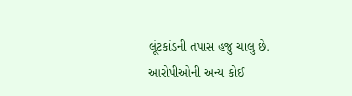લૂંટકાંડની તપાસ હજુ ચાલુ છે. આરોપીઓની અન્ય કોઈ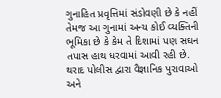ગુનાહિત પ્રવૃત્તિમાં સંડોવણી છે કે નહીં તેમજ આ ગુનામાં અન્ય કોઈ વ્યક્તિની ભૂમિકા છે કે કેમ તે દિશામાં પણ સઘન તપાસ હાથ ધરવામાં આવી રહી છે. થરાદ પોલીસ દ્વારા વૈજ્ઞાનિક પુરાવાઓ અને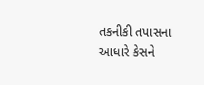તકનીકી તપાસના આધારે કેસને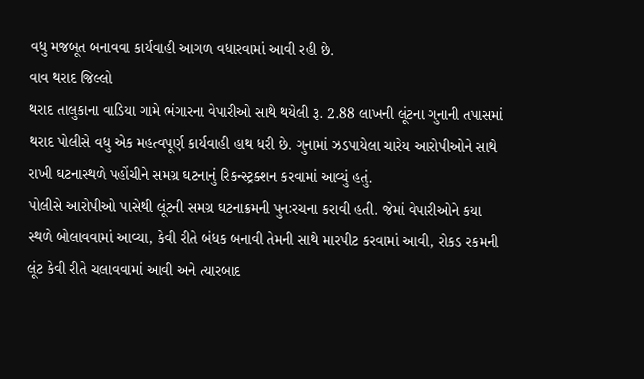વધુ મજબૂત બનાવવા કાર્યવાહી આગળ વધારવામાં આવી રહી છે.
વાવ થરાદ જિલ્લો
થરાદ તાલુકાના વાડિયા ગામે ભંગારના વેપારીઓ સાથે થયેલી રૂ. 2.88 લાખની લૂંટના ગુનાની તપાસમાં થરાદ પોલીસે વધુ એક મહત્વપૂર્ણ કાર્યવાહી હાથ ધરી છે. ગુનામાં ઝડપાયેલા ચારેય આરોપીઓને સાથે રાખી ઘટનાસ્થળે પહોંચીને સમગ્ર ઘટનાનું રિકન્સ્ટ્રક્શન કરવામાં આવ્યું હતું.
પોલીસે આરોપીઓ પાસેથી લૂંટની સમગ્ર ઘટનાક્રમની પુનઃરચના કરાવી હતી. જેમાં વેપારીઓને કયા સ્થળે બોલાવવામાં આવ્યા, કેવી રીતે બંધક બનાવી તેમની સાથે મારપીટ કરવામાં આવી, રોકડ રકમની લૂંટ કેવી રીતે ચલાવવામાં આવી અને ત્યારબાદ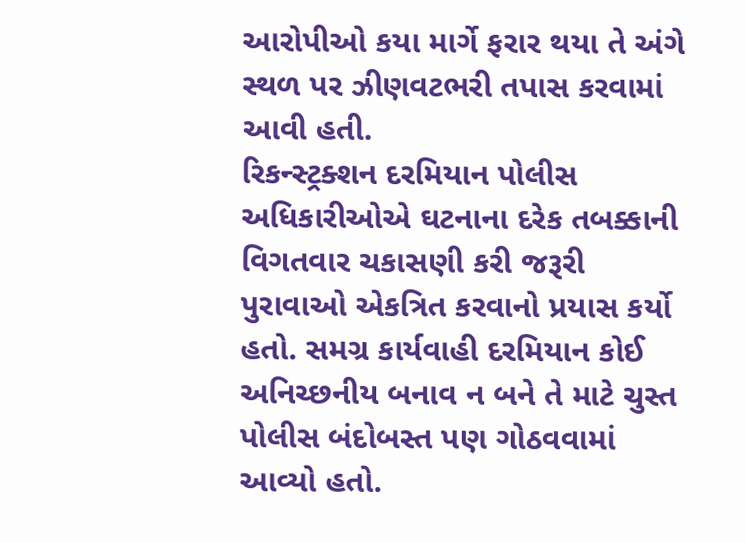આરોપીઓ કયા માર્ગે ફરાર થયા તે અંગે સ્થળ પર ઝીણવટભરી તપાસ કરવામાં આવી હતી.
રિકન્સ્ટ્રક્શન દરમિયાન પોલીસ અધિકારીઓએ ઘટનાના દરેક તબક્કાની વિગતવાર ચકાસણી કરી જરૂરી પુરાવાઓ એકત્રિત કરવાનો પ્રયાસ કર્યો હતો. સમગ્ર કાર્યવાહી દરમિયાન કોઈ અનિચ્છનીય બનાવ ન બને તે માટે ચુસ્ત પોલીસ બંદોબસ્ત પણ ગોઠવવામાં આવ્યો હતો.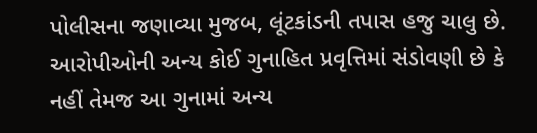પોલીસના જણાવ્યા મુજબ, લૂંટકાંડની તપાસ હજુ ચાલુ છે. આરોપીઓની અન્ય કોઈ ગુનાહિત પ્રવૃત્તિમાં સંડોવણી છે કે નહીં તેમજ આ ગુનામાં અન્ય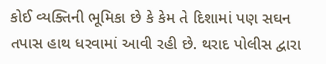કોઈ વ્યક્તિની ભૂમિકા છે કે કેમ તે દિશામાં પણ સઘન તપાસ હાથ ધરવામાં આવી રહી છે. થરાદ પોલીસ દ્વારા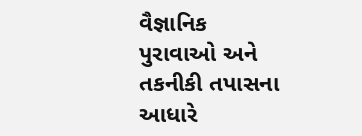વૈજ્ઞાનિક પુરાવાઓ અને તકનીકી તપાસના આધારે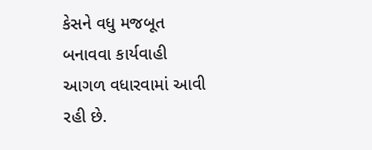કેસને વધુ મજબૂત બનાવવા કાર્યવાહી આગળ વધારવામાં આવી રહી છે.